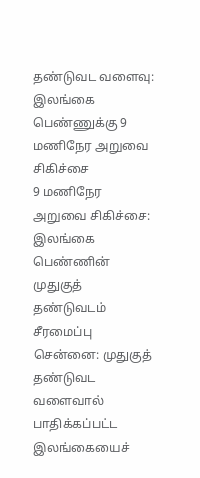தண்டுவட வளைவு: இலங்கை பெண்ணுக்கு 9 மணிநேர அறுவை சிகிச்சை
9 மணிநேர அறுவை சிகிச்சை: இலங்கை பெண்ணின் முதுகுத் தண்டுவடம் சீரமைப்பு
சென்னை: முதுகுத் தண்டுவட வளைவால் பாதிக்கப்பட்ட இலங்கையைச்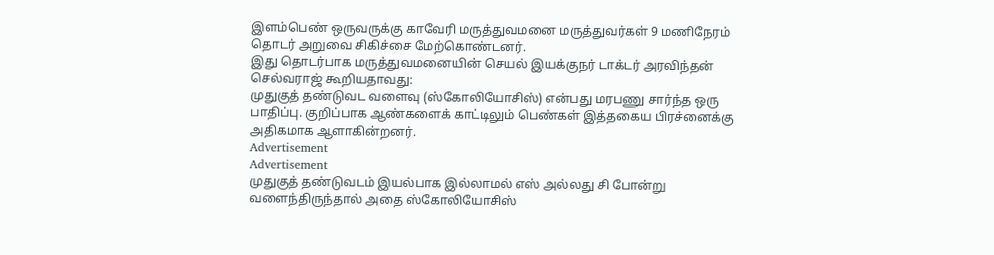இளம்பெண் ஒருவருக்கு காவேரி மருத்துவமனை மருத்துவர்கள் 9 மணிநேரம் தொடர் அறுவை சிகிச்சை மேற்கொண்டனர்.
இது தொடர்பாக மருத்துவமனையின் செயல் இயக்குநர் டாக்டர் அரவிந்தன் செல்வராஜ் கூறியதாவது:
முதுகுத் தண்டுவட வளைவு (ஸ்கோலியோசிஸ்) என்பது மரபணு சார்ந்த ஒரு பாதிப்பு. குறிப்பாக ஆண்களைக் காட்டிலும் பெண்கள் இத்தகைய பிரச்னைக்கு அதிகமாக ஆளாகின்றனர்.
Advertisement
Advertisement
முதுகுத் தண்டுவடம் இயல்பாக இல்லாமல் எஸ் அல்லது சி போன்று வளைந்திருந்தால் அதை ஸ்கோலியோசிஸ்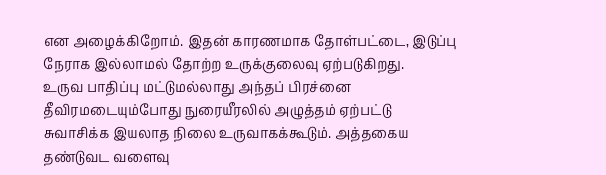என அழைக்கிறோம். இதன் காரணமாக தோள்பட்டை, இடுப்பு நேராக இல்லாமல் தோற்ற உருக்குலைவு ஏற்படுகிறது.
உருவ பாதிப்பு மட்டுமல்லாது அந்தப் பிரச்னை தீவிரமடையும்போது நுரையீரலில் அழுத்தம் ஏற்பட்டு சுவாசிக்க இயலாத நிலை உருவாகக்கூடும். அத்தகைய தண்டுவட வளைவு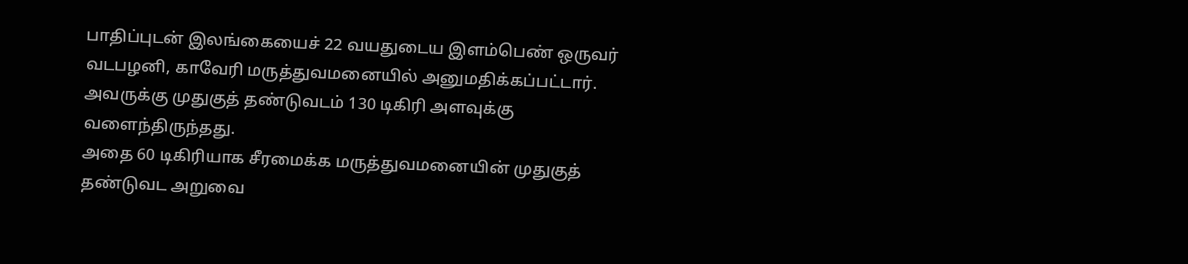பாதிப்புடன் இலங்கையைச் 22 வயதுடைய இளம்பெண் ஒருவர் வடபழனி, காவேரி மருத்துவமனையில் அனுமதிக்கப்பட்டார். அவருக்கு முதுகுத் தண்டுவடம் 130 டிகிரி அளவுக்கு வளைந்திருந்தது.
அதை 60 டிகிரியாக சீரமைக்க மருத்துவமனையின் முதுகுத் தண்டுவட அறுவை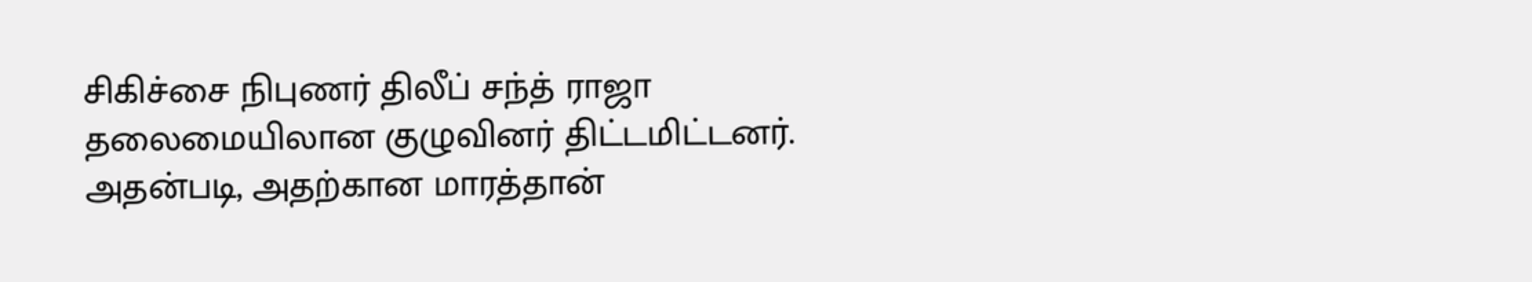சிகிச்சை நிபுணர் திலீப் சந்த் ராஜா தலைமையிலான குழுவினர் திட்டமிட்டனர். அதன்படி, அதற்கான மாரத்தான்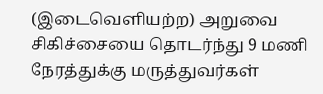(இடைவெளியற்ற) அறுவை சிகிச்சையை தொடர்ந்து 9 மணி நேரத்துக்கு மருத்துவர்கள்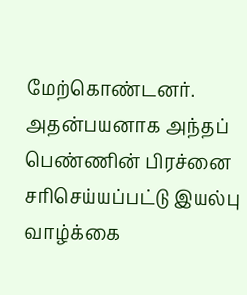மேற்கொண்டனர். அதன்பயனாக அந்தப் பெண்ணின் பிரச்னை சரிசெய்யப்பட்டு இயல்பு வாழ்க்கை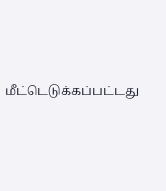மீட்டெடுக்கப்பட்டது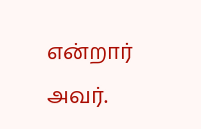என்றார் அவர்.